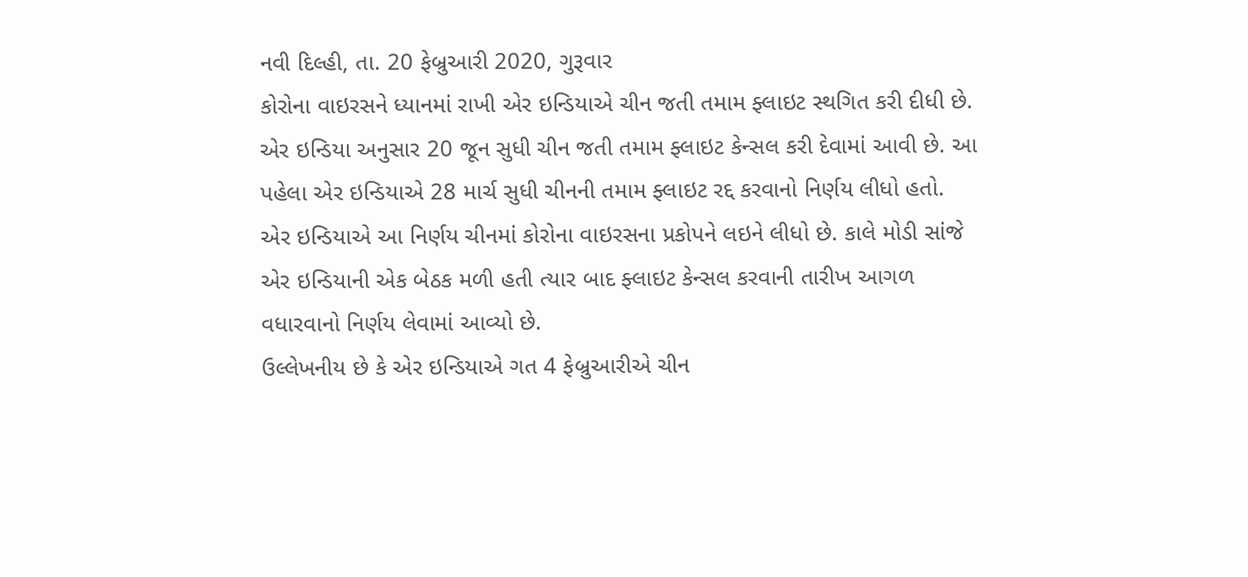નવી દિલ્હી, તા. 20 ફેબ્રુઆરી 2020, ગુરૂવાર
કોરોના વાઇરસને ધ્યાનમાં રાખી એર ઇન્ડિયાએ ચીન જતી તમામ ફ્લાઇટ સ્થગિત કરી દીધી છે. એર ઇન્ડિયા અનુસાર 20 જૂન સુધી ચીન જતી તમામ ફ્લાઇટ કેન્સલ કરી દેવામાં આવી છે. આ પહેલા એર ઇન્ડિયાએ 28 માર્ચ સુધી ચીનની તમામ ફ્લાઇટ રદ્દ કરવાનો નિર્ણય લીધો હતો.
એર ઇન્ડિયાએ આ નિર્ણય ચીનમાં કોરોના વાઇરસના પ્રકોપને લઇને લીધો છે. કાલે મોડી સાંજે એર ઇન્ડિયાની એક બેઠક મળી હતી ત્યાર બાદ ફ્લાઇટ કેન્સલ કરવાની તારીખ આગળ વધારવાનો નિર્ણય લેવામાં આવ્યો છે.
ઉલ્લેખનીય છે કે એર ઇન્ડિયાએ ગત 4 ફેબ્રુઆરીએ ચીન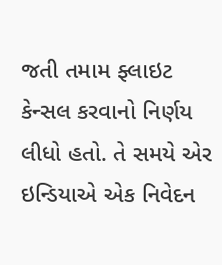જતી તમામ ફ્લાઇટ કેન્સલ કરવાનો નિર્ણય લીધો હતો. તે સમયે એર ઇન્ડિયાએ એક નિવેદન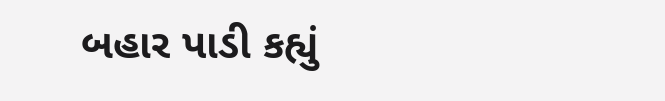બહાર પાડી કહ્યું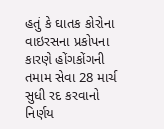હતું કે ઘાતક કોરોના વાઇરસના પ્રકોપના કારણે હોંગકોંગની તમામ સેવા 28 માર્ચ સુધી રદ કરવાનો નિર્ણય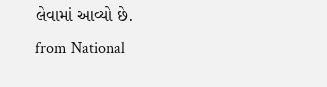લેવામાં આવ્યો છે.
from National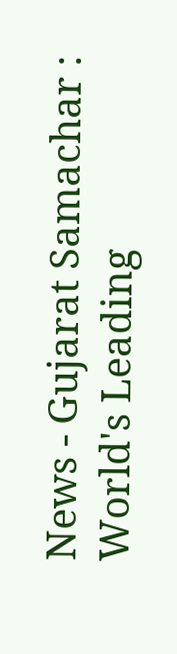News - Gujarat Samachar : World's Leading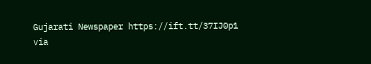Gujarati Newspaper https://ift.tt/37IJ0p1
via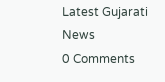Latest Gujarati News
0 Comments